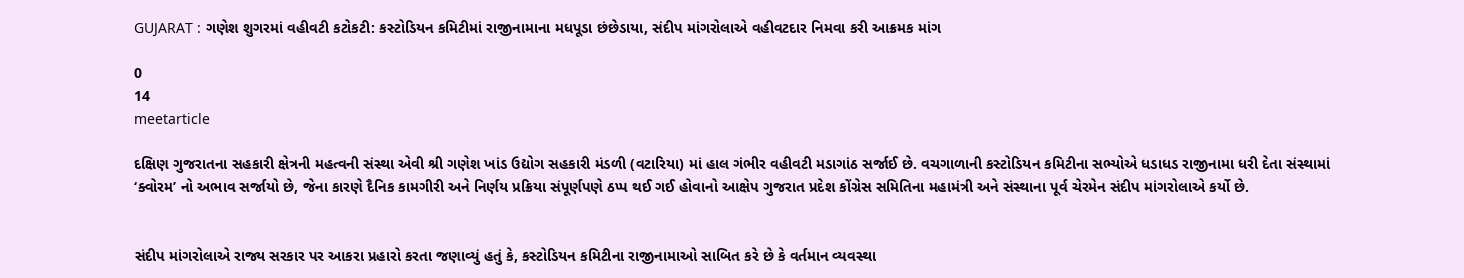GUJARAT : ગણેશ શુગરમાં વહીવટી કટોકટી: કસ્ટોડિયન કમિટીમાં રાજીનામાના મધપૂડા છંછેડાયા, સંદીપ માંગરોલાએ વહીવટદાર નિમવા કરી આક્રમક માંગ

0
14
meetarticle

દક્ષિણ ગુજરાતના સહકારી ક્ષેત્રની મહત્વની સંસ્થા એવી શ્રી ગણેશ ખાંડ ઉદ્યોગ સહકારી મંડળી (વટારિયા) માં હાલ ગંભીર વહીવટી મડાગાંઠ સર્જાઈ છે. વચગાળાની કસ્ટોડિયન કમિટીના સભ્યોએ ધડાધડ રાજીનામા ધરી દેતા સંસ્થામાં ‘ક્વોરમ’ નો અભાવ સર્જાયો છે, જેના કારણે દૈનિક કામગીરી અને નિર્ણય પ્રક્રિયા સંપૂર્ણપણે ઠપ્પ થઈ ગઈ હોવાનો આક્ષેપ ગુજરાત પ્રદેશ કોંગ્રેસ સમિતિના મહામંત્રી અને સંસ્થાના પૂર્વ ચેરમેન સંદીપ માંગરોલાએ કર્યો છે.


સંદીપ માંગરોલાએ રાજ્ય સરકાર પર આકરા પ્રહારો કરતા જણાવ્યું હતું કે, કસ્ટોડિયન કમિટીના રાજીનામાઓ સાબિત કરે છે કે વર્તમાન વ્યવસ્થા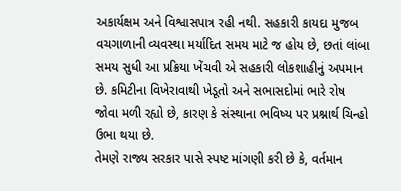અકાર્યક્ષમ અને વિશ્વાસપાત્ર રહી નથી. સહકારી કાયદા મુજબ વચગાળાની વ્યવસ્થા મર્યાદિત સમય માટે જ હોય છે, છતાં લાંબા સમય સુધી આ પ્રક્રિયા ખેંચવી એ સહકારી લોકશાહીનું અપમાન છે. કમિટીના વિખેરાવાથી ખેડૂતો અને સભાસદોમાં ભારે રોષ જોવા મળી રહ્યો છે, કારણ કે સંસ્થાના ભવિષ્ય પર પ્રશ્નાર્થ ચિન્હો ઉભા થયા છે.
તેમણે રાજ્ય સરકાર પાસે સ્પષ્ટ માંગણી કરી છે કે, વર્તમાન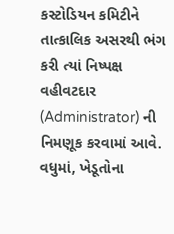કસ્ટોડિયન કમિટીને તાત્કાલિક અસરથી ભંગ કરી ત્યાં નિષ્પક્ષ વહીવટદાર (Administrator) ની નિમણૂક કરવામાં આવે. વધુમાં, ખેડૂતોના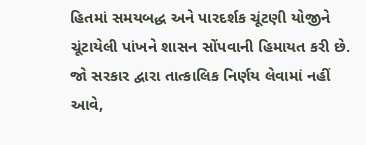હિતમાં સમયબદ્ધ અને પારદર્શક ચૂંટણી યોજીને ચૂંટાયેલી પાંખને શાસન સોંપવાની હિમાયત કરી છે. જો સરકાર દ્વારા તાત્કાલિક નિર્ણય લેવામાં નહીં આવે,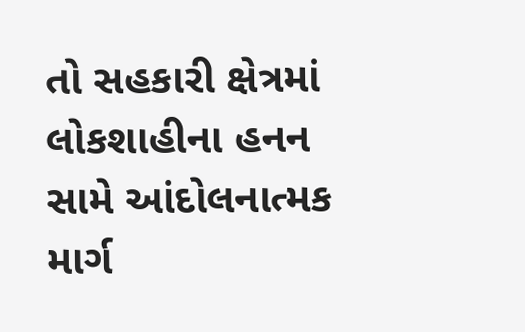તો સહકારી ક્ષેત્રમાં લોકશાહીના હનન સામે આંદોલનાત્મક માર્ગ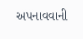અપનાવવાની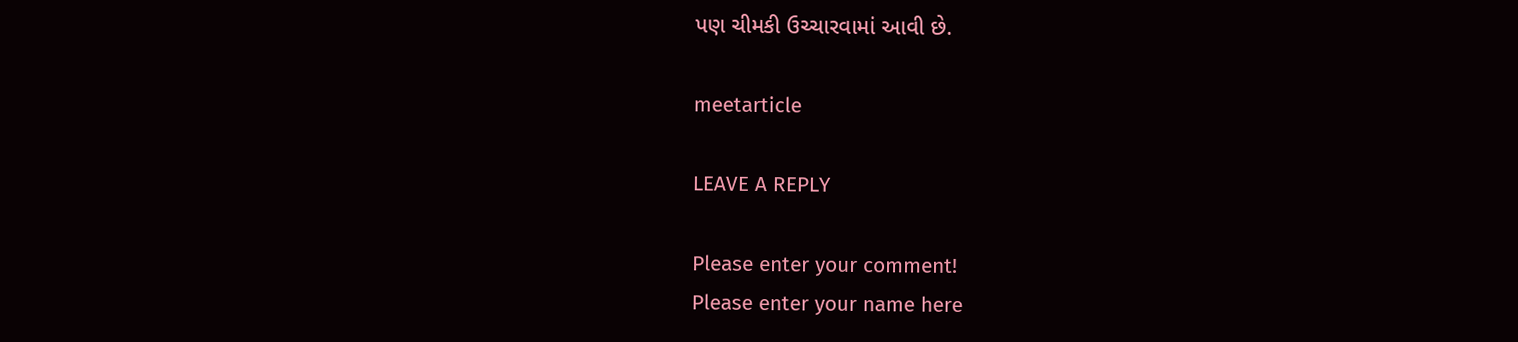પણ ચીમકી ઉચ્ચારવામાં આવી છે.

meetarticle

LEAVE A REPLY

Please enter your comment!
Please enter your name here